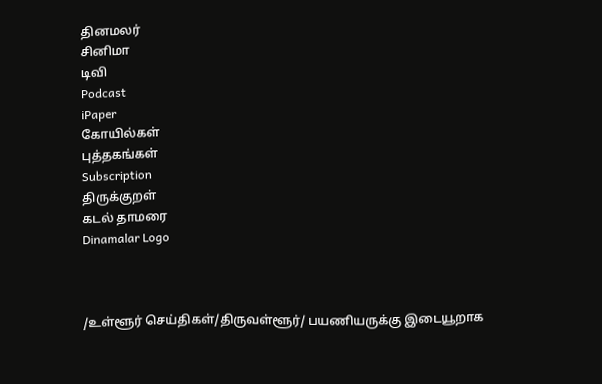தினமலர்
சினிமா
டிவி
Podcast
iPaper
கோயில்கள்
புத்தகங்கள்
Subscription
திருக்குறள்
கடல் தாமரை
Dinamalar Logo



/உள்ளூர் செய்திகள்/திருவள்ளூர்/ பயணியருக்கு இடையூறாக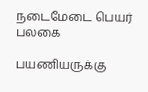நடைமேடை பெயர் பலகை

பயணியருக்கு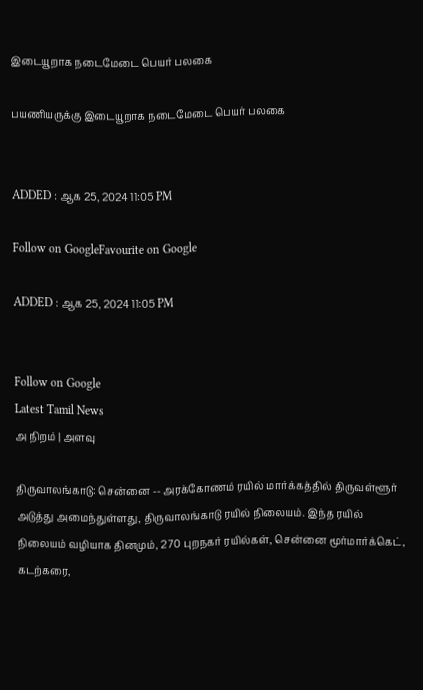இடையூறாக நடைமேடை பெயர் பலகை

பயணியருக்கு இடையூறாக நடைமேடை பெயர் பலகை


ADDED : ஆக 25, 2024 11:05 PM

Follow on GoogleFavourite on Google

ADDED : ஆக 25, 2024 11:05 PM


Follow on Google
Latest Tamil News
அ நிறம் | அளவு

திருவாலங்காடு: சென்னை -- அரக்கோணம் ரயில் மார்க்கத்தில் திருவள்ளூர் அடுத்து அமைந்துள்ளது, திருவாலங்காடு ரயில் நிலையம். இந்த ரயில் நிலையம் வழியாக தினமும், 270 புறநகர் ரயில்கள், சென்னை மூர்மார்க்கெட், கடற்கரை,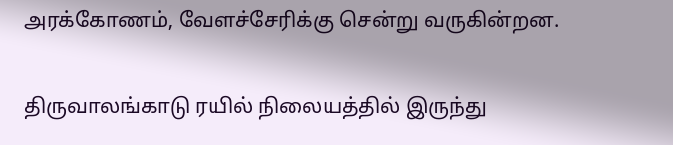அரக்கோணம், வேளச்சேரிக்கு சென்று வருகின்றன.

திருவாலங்காடு ரயில் நிலையத்தில் இருந்து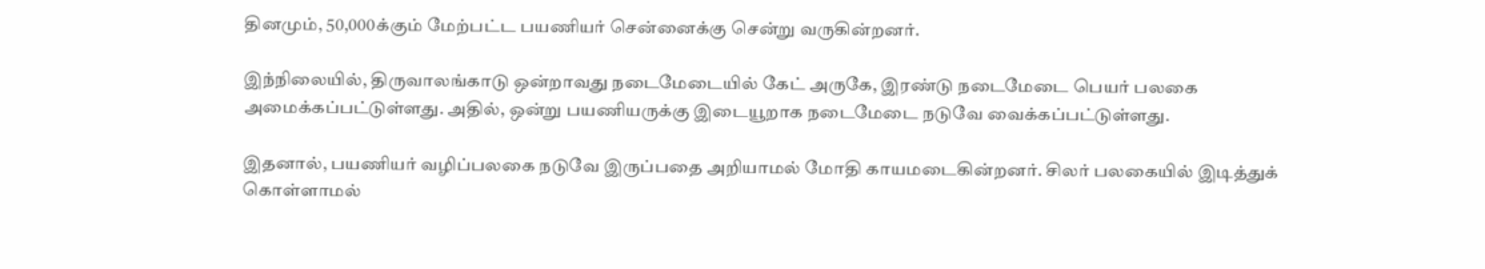தினமும், 50,000க்கும் மேற்பட்ட பயணியர் சென்னைக்கு சென்று வருகின்றனர்.

இந்நிலையில், திருவாலங்காடு ஒன்றாவது நடைமேடையில் கேட் அருகே, இரண்டு நடைமேடை பெயர் பலகை அமைக்கப்பட்டுள்ளது. அதில், ஒன்று பயணியருக்கு இடையூறாக நடைமேடை நடுவே வைக்கப்பட்டுள்ளது.

இதனால், பயணியர் வழிப்பலகை நடுவே இருப்பதை அறியாமல் மோதி காயமடைகின்றனர். சிலர் பலகையில் இடித்துக் கொள்ளாமல்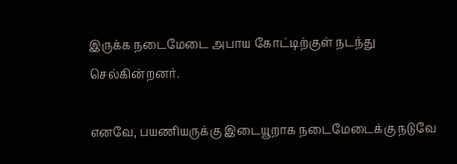இருக்க நடைமேடை அபாய கோட்டிற்குள் நடந்து செல்கின்றனர்.

எனவே, பயணியருக்கு இடையூறாக நடைமேடைக்கு நடுவே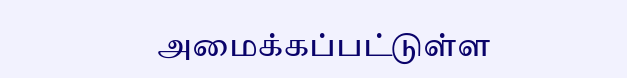அமைக்கப்பட்டுள்ள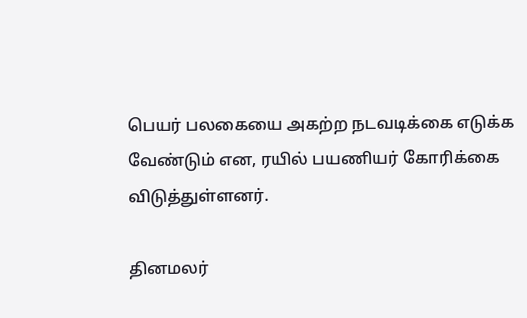பெயர் பலகையை அகற்ற நடவடிக்கை எடுக்க வேண்டும் என, ரயில் பயணியர் கோரிக்கை விடுத்துள்ளனர்.

தினமலர்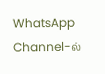WhatsApp Channel-ல்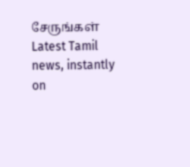சேருங்கள்
Latest Tamil news, instantly on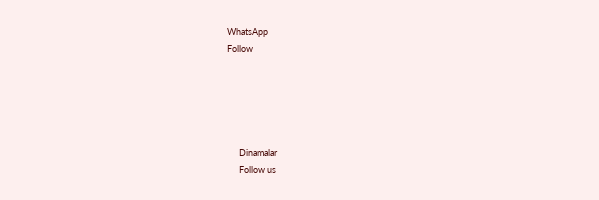WhatsApp
Follow





      Dinamalar
      Follow us